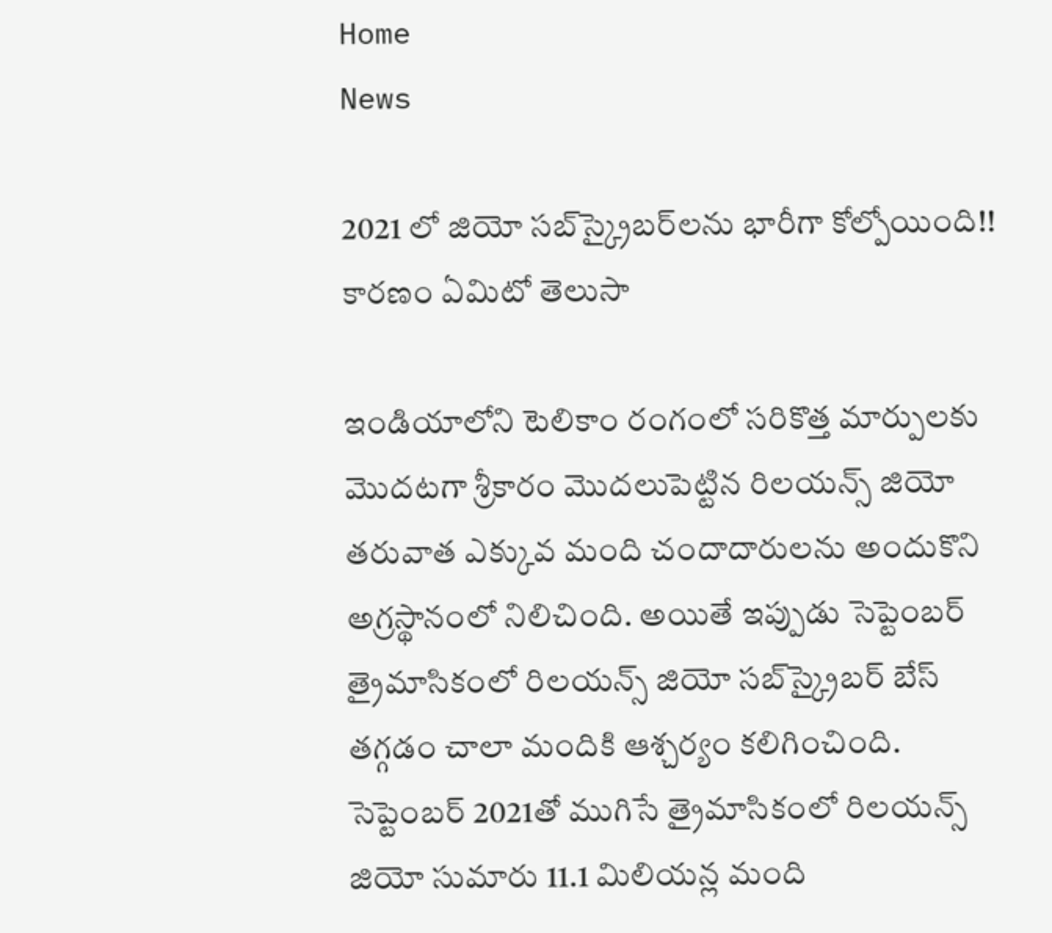Home
News

2021 లో జియో సబ్‌స్క్రైబర్‌లను భారీగా కోల్పోయింది!! కారణం ఏమిటో తెలుసా

ఇండియాలోని టెలికాం రంగంలో సరికొత్త మార్పులకు మొదటగా శ్రీకారం మొదలుపెట్టిన రిలయన్స్ జియో తరువాత ఎక్కువ మంది చందాదారులను అందుకొని అగ్రస్థానంలో నిలిచింది. అయితే ఇప్పుడు సెప్టెంబర్ త్రైమాసికంలో రిలయన్స్ జియో సబ్‌స్క్రైబర్ బేస్ తగ్గడం చాలా మందికి ఆశ్చర్యం కలిగించింది. సెప్టెంబర్ 2021తో ముగిసే త్రైమాసికంలో రిలయన్స్ జియో సుమారు 11.1 మిలియన్ల మంది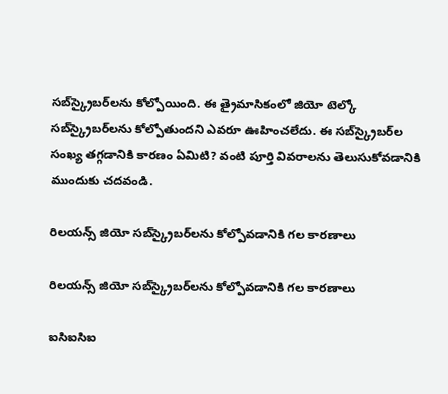సబ్‌స్క్రైబర్‌లను కోల్పోయింది. ఈ త్రైమాసికంలో జియో టెల్కో సబ్‌స్క్రైబర్‌లను కోల్పోతుందని ఎవరూ ఊహించలేదు. ఈ సబ్‌స్క్రైబర్‌ల సంఖ్య తగ్గడానికి కారణం ఏమిటి? వంటి పూర్తి వివరాలను తెలుసుకోవడానికి ముందుకు చదవండి.

రిలయన్స్ జియో సబ్‌స్క్రైబర్‌లను కోల్పోవడానికి గల కారణాలు

రిలయన్స్ జియో సబ్‌స్క్రైబర్‌లను కోల్పోవడానికి గల కారణాలు

ఐసిఐసిఐ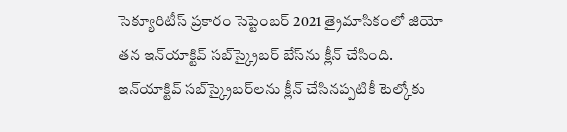సెక్యూరిటీస్ ప్రకారం సెప్టెంబర్ 2021 త్రైమాసికంలో జియో తన ఇన్‌యాక్టివ్ సబ్‌స్క్రైబర్ బేస్‌ను క్లీన్ చేసింది. ఇన్‌యాక్టివ్ సబ్‌స్క్రైబర్‌లను క్లీన్ చేసినప్పటికీ టెల్కోకు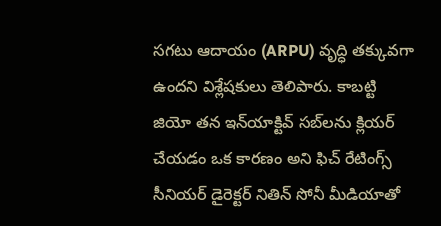సగటు ఆదాయం (ARPU) వృద్ధి తక్కువగా ఉందని విశ్లేషకులు తెలిపారు. కాబట్టి జియో తన ఇన్‌యాక్టివ్ సబ్‌లను క్లియర్ చేయడం ఒక కారణం అని ఫిచ్ రేటింగ్స్ సీనియర్ డైరెక్టర్ నితిన్ సోనీ మీడియాతో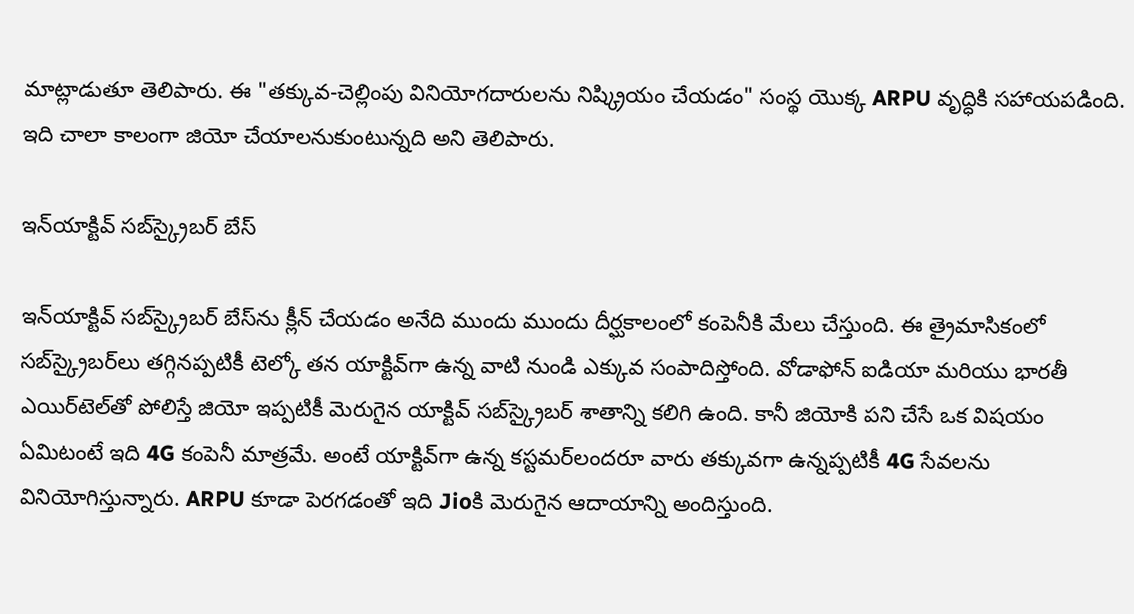మాట్లాడుతూ తెలిపారు. ఈ "తక్కువ-చెల్లింపు వినియోగదారులను నిష్క్రియం చేయడం" సంస్థ యొక్క ARPU వృద్ధికి సహాయపడింది. ఇది చాలా కాలంగా జియో చేయాలనుకుంటున్నది అని తెలిపారు.

ఇన్‌యాక్టివ్ సబ్‌స్క్రైబర్ బేస్‌

ఇన్‌యాక్టివ్ సబ్‌స్క్రైబర్ బేస్‌ను క్లీన్ చేయడం అనేది ముందు ముందు దీర్ఘకాలంలో కంపెనీకి మేలు చేస్తుంది. ఈ త్రైమాసికంలో సబ్‌స్క్రైబర్‌లు తగ్గినప్పటికీ టెల్కో తన యాక్టివ్‌గా ఉన్న వాటి నుండి ఎక్కువ సంపాదిస్తోంది. వోడాఫోన్ ఐడియా మరియు భారతీ ఎయిర్‌టెల్‌తో పోలిస్తే జియో ఇప్పటికీ మెరుగైన యాక్టివ్ సబ్‌స్క్రైబర్ శాతాన్ని కలిగి ఉంది. కానీ జియోకి పని చేసే ఒక విషయం ఏమిటంటే ఇది 4G కంపెనీ మాత్రమే. అంటే యాక్టివ్‌గా ఉన్న కస్టమర్‌లందరూ వారు తక్కువగా ఉన్నప్పటికీ 4G సేవలను వినియోగిస్తున్నారు. ARPU కూడా పెరగడంతో ఇది Jioకి మెరుగైన ఆదాయాన్ని అందిస్తుంది.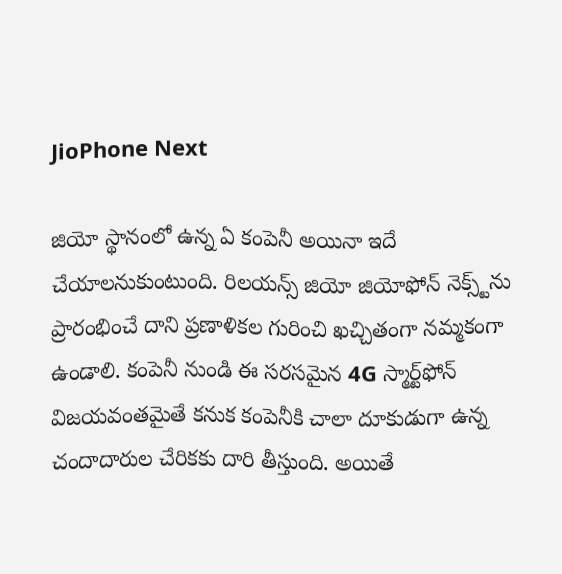JioPhone Next

జియో స్థానంలో ఉన్న ఏ కంపెనీ అయినా ఇదే చేయాలనుకుంటుంది. రిలయన్స్ జియో జియోఫోన్ నెక్స్ట్‌ను ప్రారంభించే దాని ప్రణాళికల గురించి ఖచ్చితంగా నమ్మకంగా ఉండాలి. కంపెనీ నుండి ఈ సరసమైన 4G స్మార్ట్‌ఫోన్ విజయవంతమైతే కనుక కంపెనీకి చాలా దూకుడుగా ఉన్న చందాదారుల చేరికకు దారి తీస్తుంది. అయితే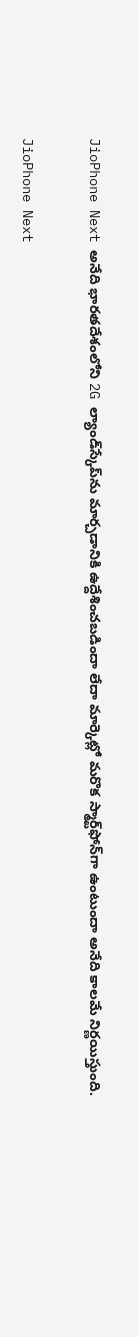JioPhone Next అనేది భారతదేశంలోని 2G ల్యాండ్‌స్కేప్‌ను మార్చడానికి ఉద్దేశించబడిందా లేదా మార్కెట్లో మరొక స్మార్ట్‌ఫోన్‌గా ఉంటుందా అనేది కాలమే నిర్ణయిస్తుంది.

JioPhone Next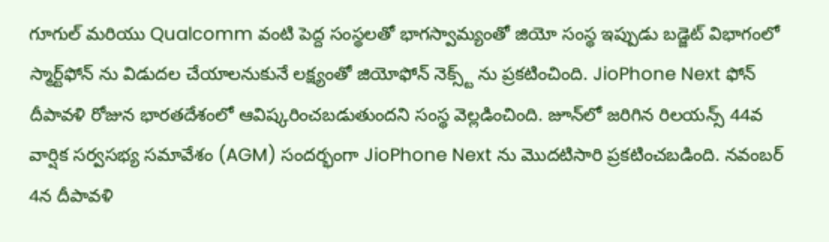గూగుల్ మరియు Qualcomm వంటి పెద్ద సంస్థలతో భాగస్వామ్యంతో జియో సంస్థ ఇప్పుడు బడ్జెట్ విభాగంలో స్మార్ట్‌ఫోన్ ను విడుదల చేయాలనుకునే లక్ష్యంతో జియోఫోన్ నెక్స్ట్ ను ప్రకటించింది. JioPhone Next ఫోన్ దీపావళి రోజున భారతదేశంలో ఆవిష్కరించబడుతుందని సంస్థ వెల్లడించింది. జూన్‌లో జరిగిన రిలయన్స్ 44వ వార్షిక సర్వసభ్య సమావేశం (AGM) సందర్భంగా JioPhone Next ను మొదటిసారి ప్రకటించబడింది. నవంబర్ 4న దీపావళి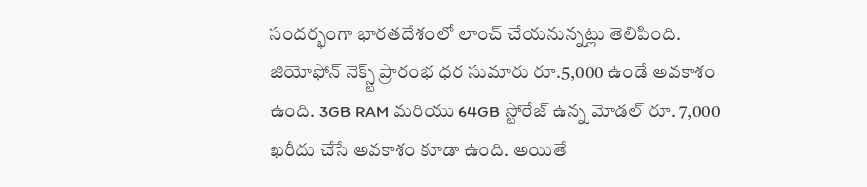సందర్భంగా భారతదేశంలో లాంచ్ చేయనున్నట్లు తెలిపింది. జియోఫోన్ నెక్స్ట్ ప్రారంభ ధర సుమారు రూ.5,000 ఉండే అవకాశం ఉంది. 3GB RAM మరియు 64GB స్టోరేజ్ ఉన్న మోడల్ రూ. 7,000 ఖరీదు చేసే అవకాశం కూడా ఉంది. అయితే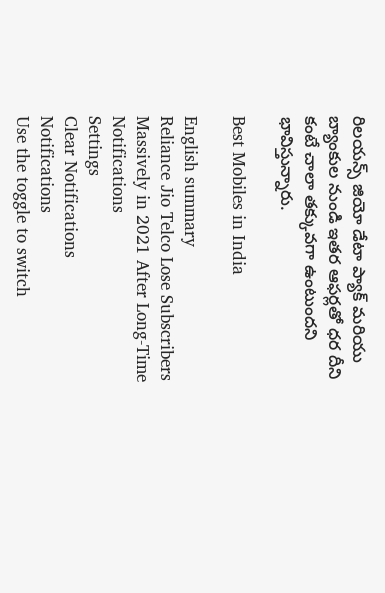రిలయన్స్ జియో డేటా ప్యాక్ మరియు బ్యాంకుల నుండి ఇతర ఆఫర్లతో ధర దీని కంటే చాలా తక్కువగా ఉంటుందని భావిస్తున్నారు.

Best Mobiles in India

English summary
Reliance Jio Telco Lose Subscribers Massively in 2021 After Long-Time
Notifications
Settings
Clear Notifications
Notifications
Use the toggle to switch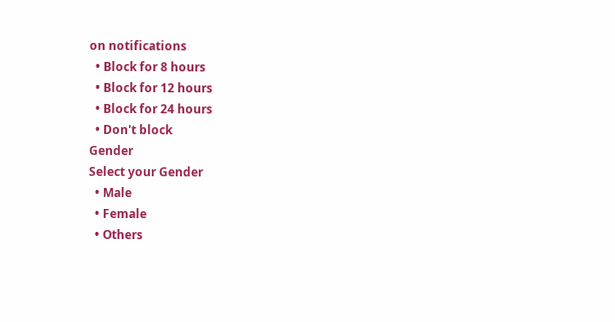on notifications
  • Block for 8 hours
  • Block for 12 hours
  • Block for 24 hours
  • Don't block
Gender
Select your Gender
  • Male
  • Female
  • Others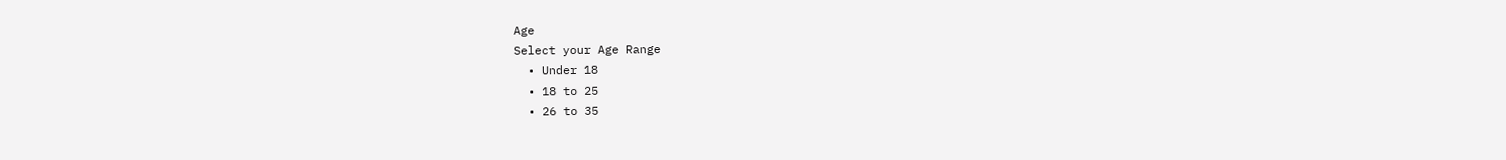Age
Select your Age Range
  • Under 18
  • 18 to 25
  • 26 to 35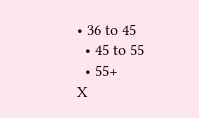• 36 to 45
  • 45 to 55
  • 55+
X